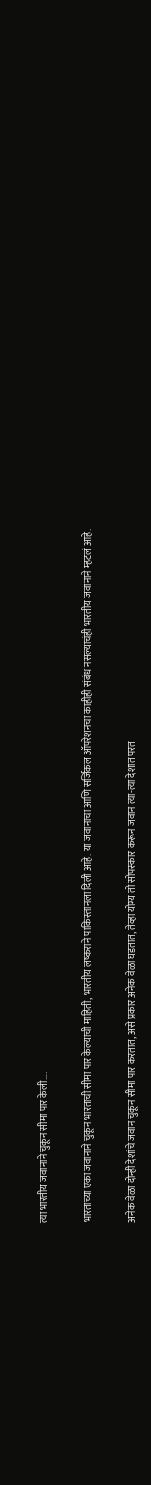त्या भारतीय जवानाने चुकून सीमा पार केली….

भारताच्या एका जवानाने चुकून भारताची सीमा पार केल्याची माहिती, भारतीय लष्कराने पाकिस्तानला दिली आहे. या जवानाचा आणि सर्जिकल ऑपरेशनचा काहीही संबंध नसल्याचंही भारतीय जवानाने म्हटलं आहे.

अनेक वेळा दोन्ही देशांचे जवान चुकून सीमा पार करतात, असे प्रकार अनेक वेळा घडतात, तेव्हा योग्य तो सोपस्कार करून जवान त्या-त्या देशात परत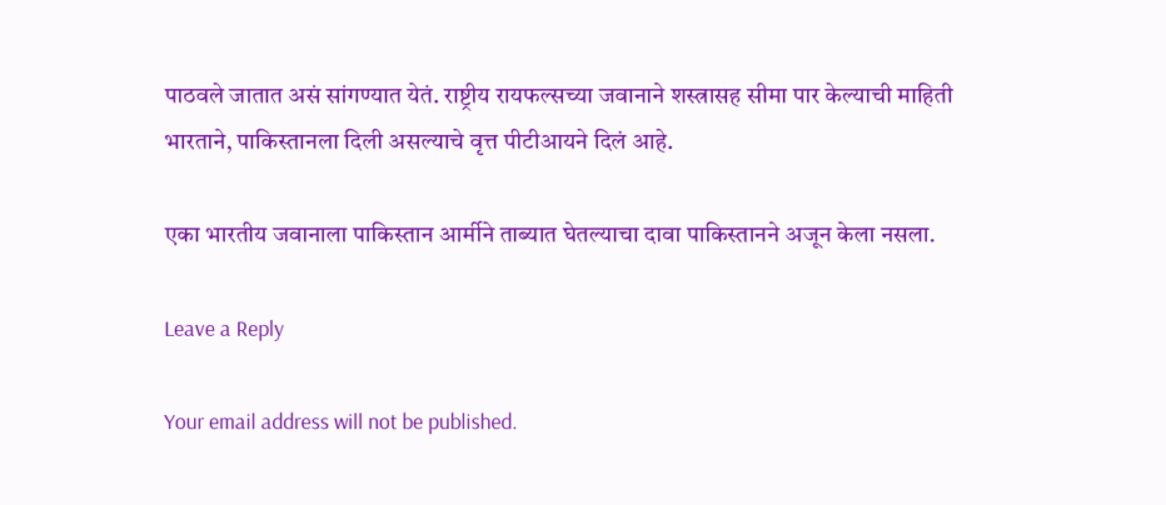पाठवले जातात असं सांगण्यात येतं. राष्ट्रीय रायफल्सच्या जवानाने शस्त्रासह सीमा पार केल्याची माहिती भारताने, पाकिस्तानला दिली असल्याचे वृत्त पीटीआयने दिलं आहे.

एका भारतीय जवानाला पाकिस्तान आर्मीने ताब्यात घेतल्याचा दावा पाकिस्तानने अजून केला नसला.

Leave a Reply

Your email address will not be published.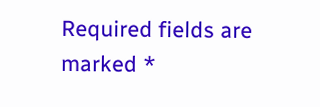Required fields are marked *